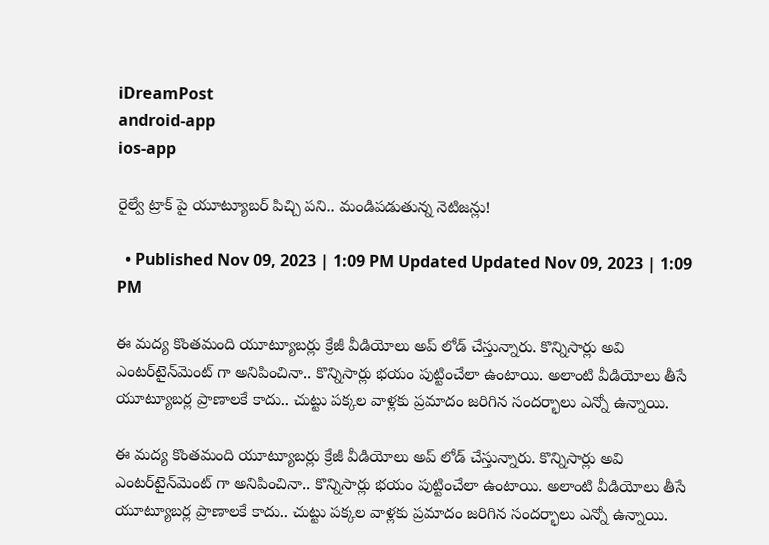iDreamPost
android-app
ios-app

రైల్వే ట్రాక్ పై యూట్యూబర్ పిచ్చి పని.. మండిపడుతున్న నెటిజన్లు!

  • Published Nov 09, 2023 | 1:09 PM Updated Updated Nov 09, 2023 | 1:09 PM

ఈ మద్య కొంతమంది యూట్యూబర్లు క్రేజీ వీడియోలు అప్ లోడ్ చేస్తున్నారు. కొన్నిసార్లు అవి ఎంటర్‌టైన్‌మెంట్ గా అనిపించినా.. కొన్నిసార్లు భయం పుట్టించేలా ఉంటాయి. అలాంటి వీడియోలు తీసే యూట్యూబర్ల ప్రాణాలకే కాదు.. చుట్టు పక్కల వాళ్లకు ప్రమాదం జరిగిన సందర్భాలు ఎన్నో ఉన్నాయి.

ఈ మద్య కొంతమంది యూట్యూబర్లు క్రేజీ వీడియోలు అప్ లోడ్ చేస్తున్నారు. కొన్నిసార్లు అవి ఎంటర్‌టైన్‌మెంట్ గా అనిపించినా.. కొన్నిసార్లు భయం పుట్టించేలా ఉంటాయి. అలాంటి వీడియోలు తీసే యూట్యూబర్ల ప్రాణాలకే కాదు.. చుట్టు పక్కల వాళ్లకు ప్రమాదం జరిగిన సందర్భాలు ఎన్నో ఉన్నాయి.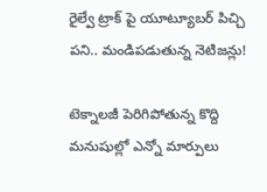రైల్వే ట్రాక్ పై యూట్యూబర్ పిచ్చి పని.. మండిపడుతున్న నెటిజన్లు!

టెక్నాలజీ పెరిగిపోతున్న కొద్ది మనుషుల్లో ఎన్నో మార్పులు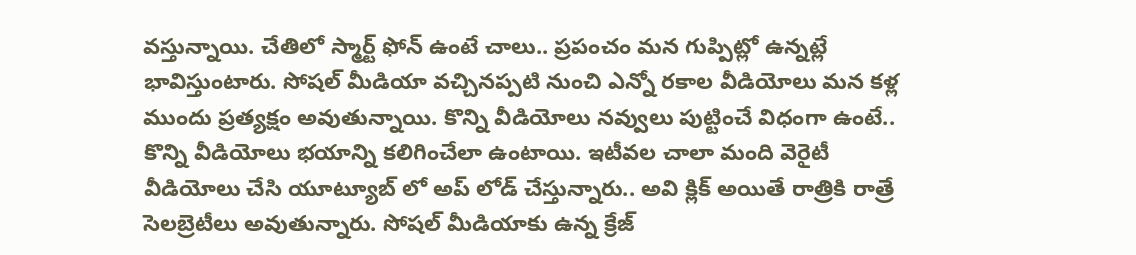వస్తున్నాయి. చేతిలో స్మార్ట్ ఫోన్ ఉంటే చాలు.. ప్రపంచం మన గుప్పిట్లో ఉన్నట్లే భావిస్తుంటారు. సోషల్ మీడియా వచ్చినప్పటి నుంచి ఎన్నో రకాల వీడియోలు మన కళ్ల ముందు ప్రత్యక్షం అవుతున్నాయి. కొన్ని వీడియోలు నవ్వులు పుట్టించే విధంగా ఉంటే.. కొన్ని వీడియోలు భయాన్ని కలిగించేలా ఉంటాయి. ఇటీవల చాలా మంది వెరైటీ వీడియోలు చేసి యూట్యూబ్ లో అప్ లోడ్ చేస్తున్నారు.. అవి క్లిక్ అయితే రాత్రికి రాత్రే సెలబ్రెటీలు అవుతున్నారు. సోషల్ మీడియాకు ఉన్న క్రేజ్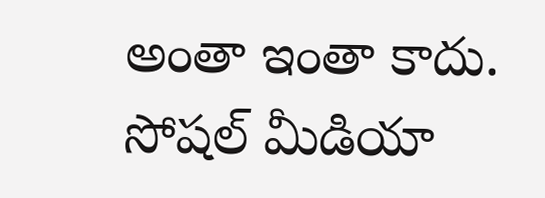అంతా ఇంతా కాదు. సోషల్ మీడియా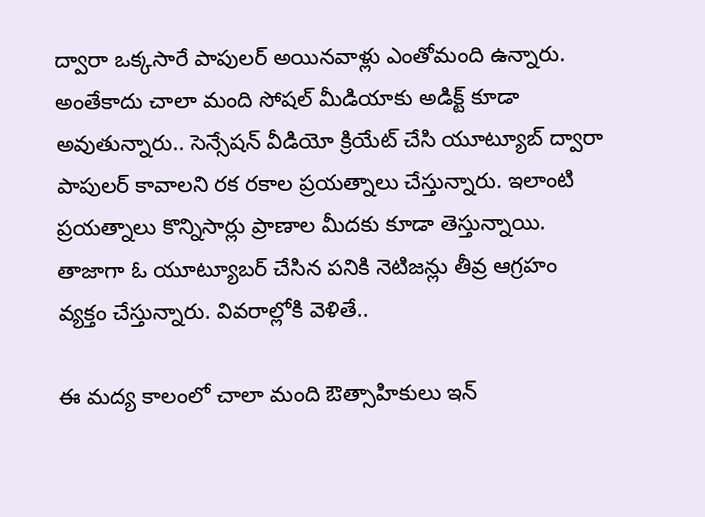ద్వారా ఒక్కసారే పాపులర్ అయినవాళ్లు ఎంతోమంది ఉన్నారు. అంతేకాదు చాలా మంది సోషల్ మీడియాకు అడిక్ట్ కూడా అవుతున్నారు.. సెన్సేషన్ వీడియో క్రియేట్ చేసి యూట్యూబ్ ద్వారా పాపులర్ కావాలని రక రకాల ప్రయత్నాలు చేస్తున్నారు. ఇలాంటి ప్రయత్నాలు కొన్నిసార్లు ప్రాణాల మీదకు కూడా తెస్తున్నాయి. తాజాగా ఓ యూట్యూబర్ చేసిన పనికి నెటిజన్లు తీవ్ర ఆగ్రహం వ్యక్తం చేస్తున్నారు. వివరాల్లోకి వెళితే..

ఈ మద్య కాలంలో చాలా మంది ఔత్సాహికులు ఇన్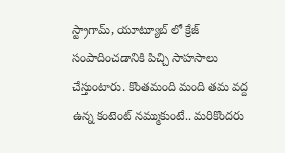స్ట్రాగామ్, యూట్యూబ్ లో క్రేజ్ సంపాదించడానికి పిచ్చి సాహసాలు చేస్తుంటారు. కొంతమంది మంది తమ వద్ద ఉన్న కంటెంట్ నమ్ముకుంటే.. మరికొందరు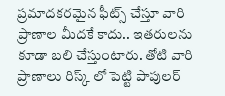ప్రమాదకరమైన ఫీట్స్ చేస్తూ వారి ప్రాణాల మీదకే కాదు.. ఇతరులను కూడా బలి చేస్తుంటారు. తోటి వారి ప్రాణాలు రిస్క్ లో పెట్టి పాపులర్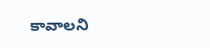కావాలని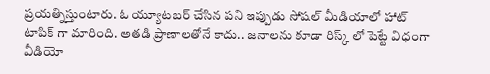ప్రయత్నిస్తుంటారు. ఓ య్యూటబర్ చేసిన పని ఇప్పుడు సోషల్ మీడియాలో హాట్ టాపిక్ గా మారింది. అతడి ప్రాణాలతోనే కాదు.. జనాలను కూడా రిస్క్ లో పెట్టే విధంగా వీడియో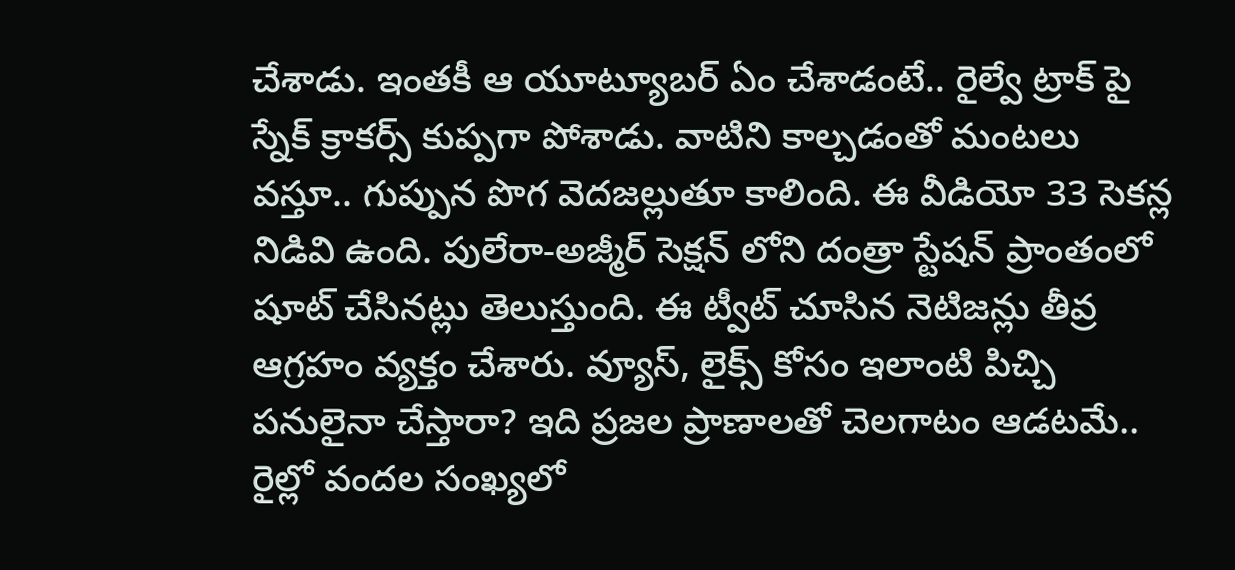చేశాడు. ఇంతకీ ఆ యూట్యూబర్ ఏం చేశాడంటే.. రైల్వే ట్రాక్ పై స్నేక్ క్రాకర్స్ కుప్పగా పోశాడు. వాటిని కాల్చడంతో మంటలు వస్తూ.. గుప్పున పొగ వెదజల్లుతూ కాలింది. ఈ వీడియో 33 సెకన్ల నిడివి ఉంది. పులేరా-అజ్మీర్ సెక్షన్ లోని దంత్రా స్టేషన్ ప్రాంతంలో షూట్ చేసినట్లు తెలుస్తుంది. ఈ ట్వీట్ చూసిన నెటిజన్లు తీవ్ర ఆగ్రహం వ్యక్తం చేశారు. వ్యూస్, లైక్స్ కోసం ఇలాంటి పిచ్చి పనులైనా చేస్తారా? ఇది ప్రజల ప్రాణాలతో చెలగాటం ఆడటమే.. రైల్లో వందల సంఖ్యలో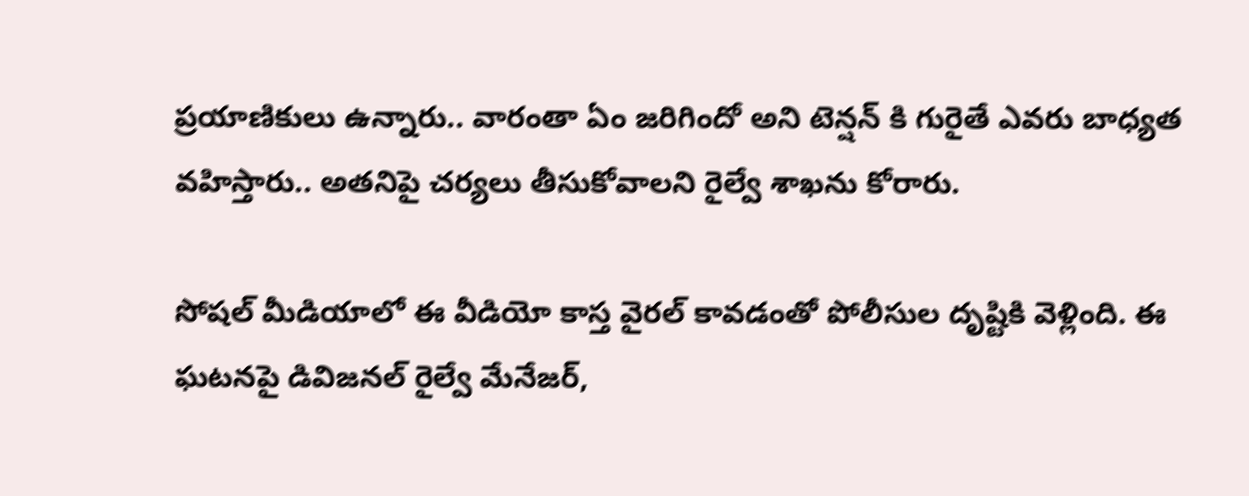ప్రయాణికులు ఉన్నారు.. వారంతా ఏం జరిగిందో అని టెన్షన్ కి గురైతే ఎవరు బాధ్యత వహిస్తారు.. అతనిపై చర్యలు తీసుకోవాలని రైల్వే శాఖను కోరారు.

సోషల్ మీడియాలో ఈ వీడియో కాస్త వైరల్ కావడంతో పోలీసుల దృష్టికి వెళ్లింది. ఈ ఘటనపై డివిజనల్ రైల్వే మేనేజర్,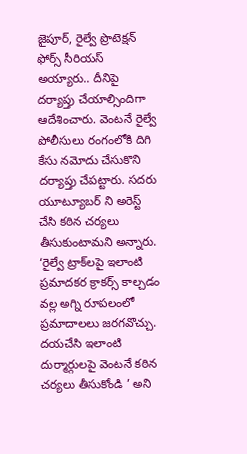జైపూర్, రైల్వే ప్రొటెక్షన్ ఫోర్స్ సీరియస్ అయ్యారు.. దీనిపై దర్యాప్తు చేయాల్సిందిగా ఆదేశించారు. వెంటనే రైల్వే పోలీసులు రంగంలోకి దిగి కేసు నమోదు చేసుకొని దర్యాప్తు చేపట్టారు. సదరు యూట్యూబర్ ని అరెస్ట్ చేసి కఠిన చర్యలు తీసుకుంటామని అన్నారు. ‘రైల్వే ట్రాక్‌లపై ఇలాంటి ప్రమాదకర క్రాకర్స్ కాల్చడం వల్ల అగ్ని రూపలంలో ప్రమాదాలలు జరగవొచ్చు. దయచేసి ఇలాంటి దుర్మార్గులపై వెంటనే కఠిన చర్యలు తీసుకోండి ’ అని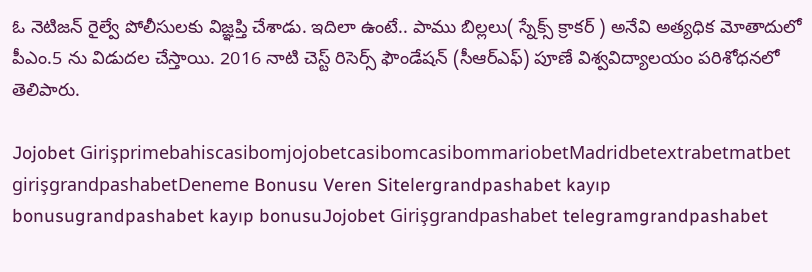ఓ నెటిజన్ రైల్వే పోలీసులకు విజ్ఞప్తి చేశాడు. ఇదిలా ఉంటే.. పాము బిల్లలు( స్నేక్స్ క్రాకర్ ) అనేవి అత్యధిక మోతాదులో పీఎం.5 ను విడుదల చేస్తాయి. 2016 నాటి చెస్ట్ రిసెర్స్ ఫౌండేషన్ (సీఆర్ఎఫ్) పూణే విశ్వవిద్యాలయం పరిశోధనలో తెలిపారు.

Jojobet GirişprimebahiscasibomjojobetcasibomcasibommariobetMadridbetextrabetmatbet girişgrandpashabetDeneme Bonusu Veren Sitelergrandpashabet kayıp bonusugrandpashabet kayıp bonusuJojobet Girişgrandpashabet telegramgrandpashabet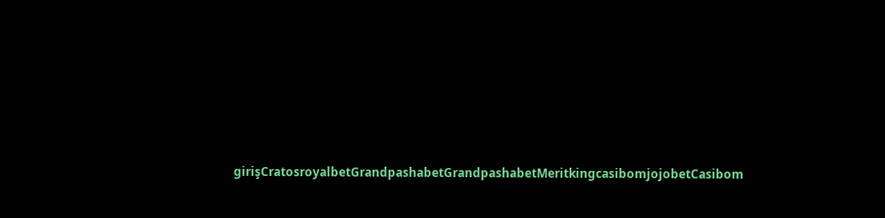girişCratosroyalbetGrandpashabetGrandpashabetMeritkingcasibomjojobetCasibom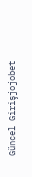Güncel Girişjojobet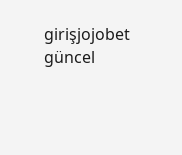girişjojobet güncel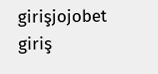girişjojobet giriş